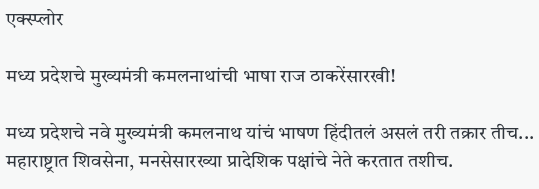एक्स्प्लोर

मध्य प्रदेशचे मुख्यमंत्री कमलनाथांची भाषा राज ठाकरेंसारखी!

मध्य प्रदेशचे नवे मुख्यमंत्री कमलनाथ यांचं भाषण हिंदीतलं असलं तरी तक्रार तीच... महाराष्ट्रात शिवसेना, मनसेसारख्या प्रादेशिक पक्षांचे नेते करतात तशीच.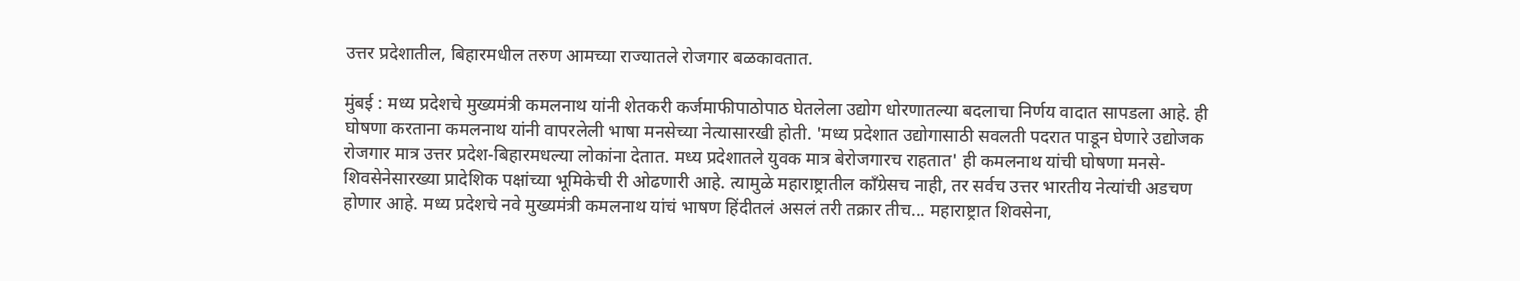उत्तर प्रदेशातील, बिहारमधील तरुण आमच्या राज्यातले रोजगार बळकावतात.

मुंबई : मध्य प्रदेशचे मुख्यमंत्री कमलनाथ यांनी शेतकरी कर्जमाफीपाठोपाठ घेतलेला उद्योग धोरणातल्या बदलाचा निर्णय वादात सापडला आहे. ही घोषणा करताना कमलनाथ यांनी वापरलेली भाषा मनसेच्या नेत्यासारखी होती. 'मध्य प्रदेशात उद्योगासाठी सवलती पदरात पाडून घेणारे उद्योजक रोजगार मात्र उत्तर प्रदेश-बिहारमधल्या लोकांना देतात. मध्य प्रदेशातले युवक मात्र बेरोजगारच राहतात' ही कमलनाथ यांची घोषणा मनसे-शिवसेनेसारख्या प्रादेशिक पक्षांच्या भूमिकेची री ओढणारी आहे. त्यामुळे महाराष्ट्रातील काँग्रेसच नाही, तर सर्वच उत्तर भारतीय नेत्यांची अडचण होणार आहे. मध्य प्रदेशचे नवे मुख्यमंत्री कमलनाथ यांचं भाषण हिंदीतलं असलं तरी तक्रार तीच... महाराष्ट्रात शिवसेना,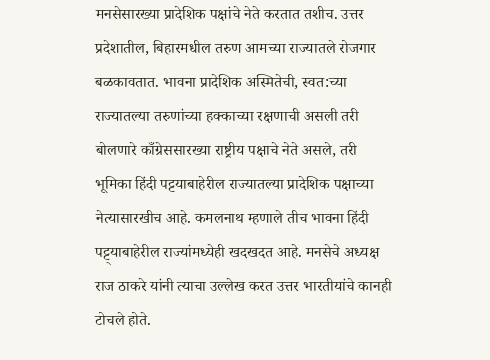मनसेसारख्या प्रादेशिक पक्षांचे नेते करतात तशीच. उत्तर प्रदेशातील, बिहारमधील तरुण आमच्या राज्यातले रोजगार बळकावतात. भावना प्रादेशिक अस्मितेची, स्वत:च्या राज्यातल्या तरुणांच्या हक्काच्या रक्षणाची असली तरी बोलणारे काँग्रेससारख्या राष्ट्रीय पक्षाचे नेते असले, तरी भूमिका हिंदी पट्टयाबाहेरील राज्यातल्या प्रादेशिक पक्षाच्या नेत्यासारखीच आहे. कमलनाथ म्हणाले तीच भावना हिंदी पट्ट्याबाहेरील राज्यांमध्येही खदखदत आहे. मनसेचे अध्यक्ष राज ठाकरे यांनी त्याचा उल्लेख करत उत्तर भारतीयांचे कानही टोचले होते.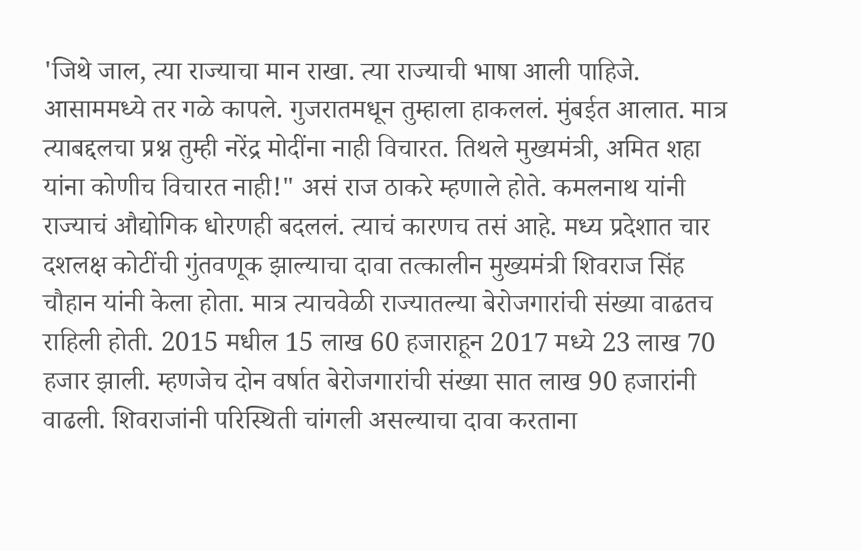'जिथे जाल, त्या राज्याचा मान राखा. त्या राज्याची भाषा आली पाहिजे. आसाममध्ये तर गळे कापले. गुजरातमधून तुम्हाला हाकललं. मुंबईत आलात. मात्र त्याबद्दलचा प्रश्न तुम्ही नरेंद्र मोदींना नाही विचारत. तिथले मुख्यमंत्री, अमित शहा यांना कोणीच विचारत नाही!" असं राज ठाकरे म्हणाले होते. कमलनाथ यांनी राज्याचं औद्योगिक धोरणही बदललं. त्याचं कारणच तसं आहे. मध्य प्रदेशात चार दशलक्ष कोटींची गुंतवणूक झाल्याचा दावा तत्कालीन मुख्यमंत्री शिवराज सिंह चौहान यांनी केला होता. मात्र त्याचवेळी राज्यातल्या बेरोजगारांची संख्या वाढतच राहिली होती. 2015 मधील 15 लाख 60 हजाराहून 2017 मध्ये 23 लाख 70 हजार झाली. म्हणजेच दोन वर्षात बेरोजगारांची संख्या सात लाख 90 हजारांनी वाढली. शिवराजांनी परिस्थिती चांगली असल्याचा दावा करताना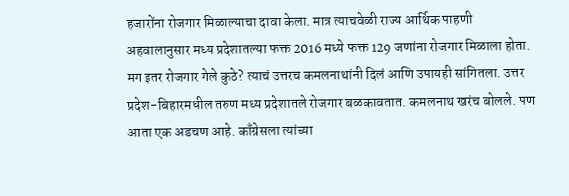हजारोंना रोजगार मिळाल्याचा दावा केला. मात्र त्याचवेळी राज्य आर्थिक पाहणी अहवालानुसार मध्य प्रदेशातल्या फक्त 2016 मध्ये फक्त 129 जणांना रोजगार मिळाला होता. मग इतर रोजगार गेले कुठे? त्याचं उत्तरच कमलनाथांनी दिलं आणि उपायही सांगितला. उत्तर प्रदेश-बिहारमधील तरुण मध्य प्रदेशातले रोजगार बळकावतात. कमलनाथ खरंच बोलले. पण आता एक अडचण आहे. काँग्रेसला त्यांच्या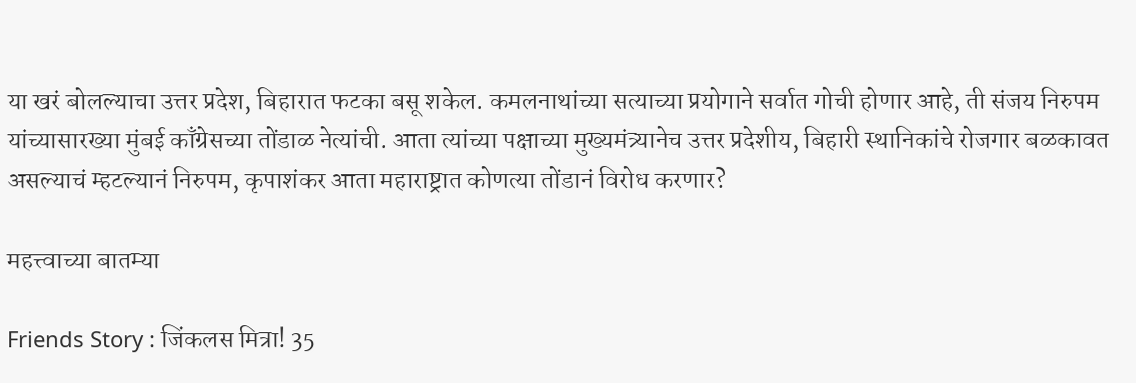या खरं बोलल्याचा उत्तर प्रदेश, बिहारात फटका बसू शकेल. कमलनाथांच्या सत्याच्या प्रयोगाने सर्वात गोची होणार आहे, ती संजय निरुपम यांच्यासारख्या मुंबई काँग्रेसच्या तोंडाळ नेत्यांची. आता त्यांच्या पक्षाच्या मुख्यमंत्र्यानेच उत्तर प्रदेशीय, बिहारी स्थानिकांचे रोजगार बळकावत असल्याचं म्हटल्यानं निरुपम, कृपाशंकर आता महाराष्ट्रात कोणत्या तोंडानं विरोध करणार?

महत्त्वाच्या बातम्या

Friends Story : जिंकलस मित्रा! 35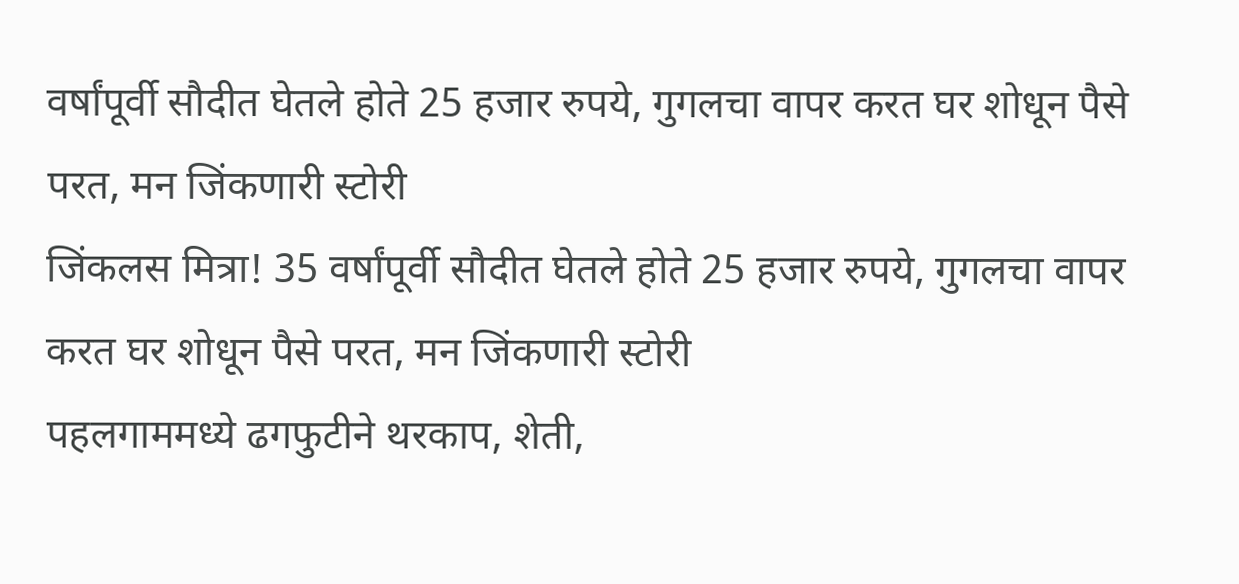वर्षांपूर्वी सौदीत घेतले होते 25 हजार रुपये, गुगलचा वापर करत घर शोधून पैसे परत, मन जिंकणारी स्टोरी
जिंकलस मित्रा! 35 वर्षांपूर्वी सौदीत घेतले होते 25 हजार रुपये, गुगलचा वापर करत घर शोधून पैसे परत, मन जिंकणारी स्टोरी
पहलगाममध्ये ढगफुटीने थरकाप, शेती,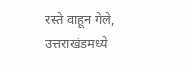रस्ते वाहून गेले, उत्तराखंडमध्ये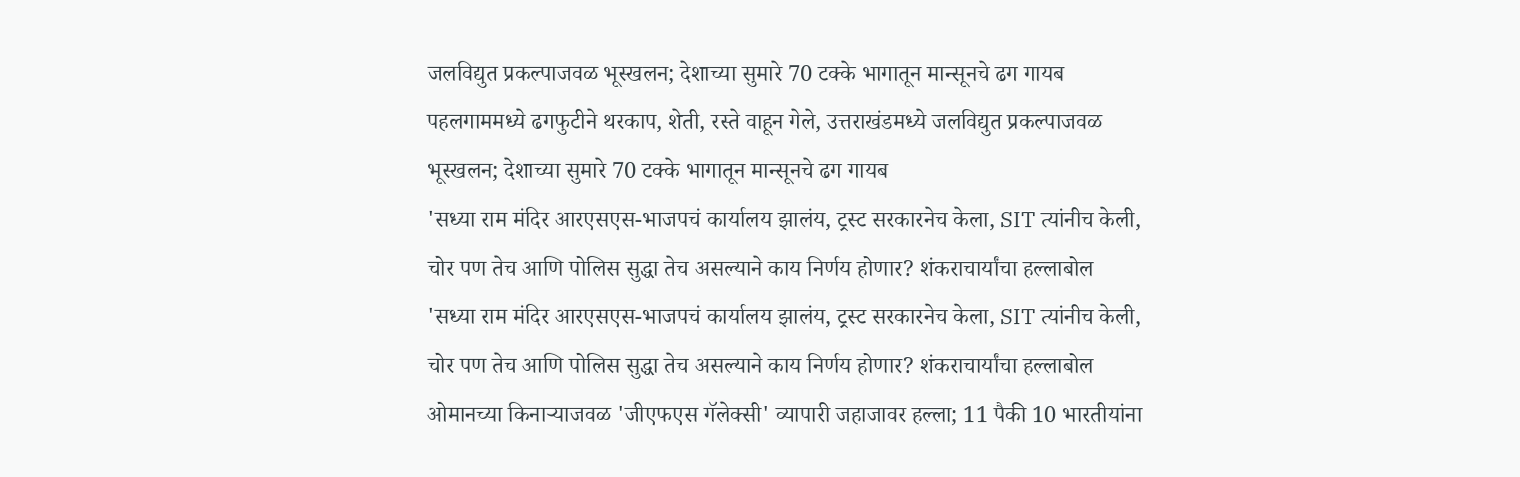जलविद्युत प्रकल्पाजवळ भूस्खलन; देशाच्या सुमारे 70 टक्के भागातून मान्सूनचे ढग गायब
पहलगाममध्ये ढगफुटीने थरकाप, शेती, रस्ते वाहून गेले, उत्तराखंडमध्ये जलविद्युत प्रकल्पाजवळ भूस्खलन; देशाच्या सुमारे 70 टक्के भागातून मान्सूनचे ढग गायब
'सध्या राम मंदिर आरएसएस-भाजपचं कार्यालय झालंय, ट्रस्ट सरकारनेच केला, SIT त्यांनीच केली, चोर पण तेच आणि पोलिस सुद्धा तेच असल्याने काय निर्णय होणार? शंकराचार्यांचा हल्लाबोल
'सध्या राम मंदिर आरएसएस-भाजपचं कार्यालय झालंय, ट्रस्ट सरकारनेच केला, SIT त्यांनीच केली, चोर पण तेच आणि पोलिस सुद्धा तेच असल्याने काय निर्णय होणार? शंकराचार्यांचा हल्लाबोल
ओमानच्या किनाऱ्याजवळ 'जीएफएस गॅलेक्सी' व्यापारी जहाजावर हल्ला; 11 पैकी 10 भारतीयांना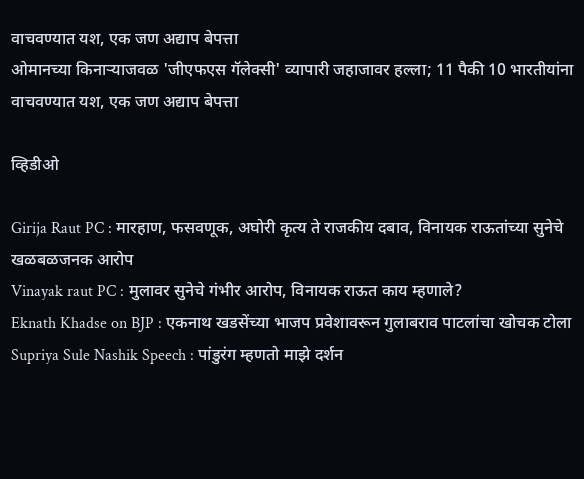वाचवण्यात यश, एक जण अद्याप बेपत्ता
ओमानच्या किनाऱ्याजवळ 'जीएफएस गॅलेक्सी' व्यापारी जहाजावर हल्ला; 11 पैकी 10 भारतीयांना वाचवण्यात यश, एक जण अद्याप बेपत्ता

व्हिडीओ

Girija Raut PC : मारहाण, फसवणूक, अघोरी कृत्य ते राजकीय दबाव, विनायक राऊतांच्या सुनेचे खळबळजनक आरोप
Vinayak raut PC : मुलावर सुनेचे गंभीर आरोप, विनायक राऊत काय म्हणाले?
Eknath Khadse on BJP : एकनाथ खडसेंच्या भाजप प्रवेशावरून गुलाबराव पाटलांचा खोचक टोला
Supriya Sule Nashik Speech : पांडुरंग म्हणतो माझे दर्शन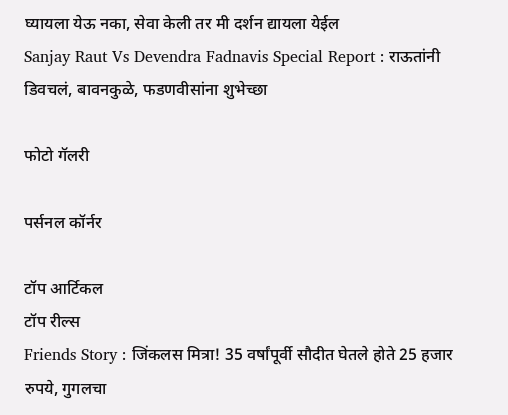घ्यायला येऊ नका, सेवा केली तर मी दर्शन द्यायला येईल
Sanjay Raut Vs Devendra Fadnavis Special Report : राऊतांनी डिवचलं, बावनकुळे, फडणवीसांना शुभेच्छा

फोटो गॅलरी

पर्सनल कॉर्नर

टॉप आर्टिकल
टॉप रील्स
Friends Story : जिंकलस मित्रा! 35 वर्षांपूर्वी सौदीत घेतले होते 25 हजार रुपये, गुगलचा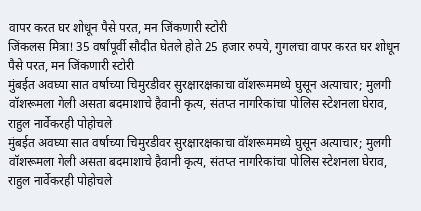वापर करत घर शोधून पैसे परत, मन जिंकणारी स्टोरी
जिंकलस मित्रा! 35 वर्षांपूर्वी सौदीत घेतले होते 25 हजार रुपये, गुगलचा वापर करत घर शोधून पैसे परत, मन जिंकणारी स्टोरी
मुंबईत अवघ्या सात वर्षाच्या चिमुरडीवर सुरक्षारक्षकाचा वॉशरूममध्ये घुसून अत्याचार; मुलगी वॉशरूमला गेली असता बदमाशाचे हैवानी कृत्य, संतप्त नागरिकांचा पोलिस स्टेशनला घेराव, राहुल नार्वेकरही पोहोचले
मुंबईत अवघ्या सात वर्षाच्या चिमुरडीवर सुरक्षारक्षकाचा वॉशरूममध्ये घुसून अत्याचार; मुलगी वॉशरूमला गेली असता बदमाशाचे हैवानी कृत्य, संतप्त नागरिकांचा पोलिस स्टेशनला घेराव, राहुल नार्वेकरही पोहोचले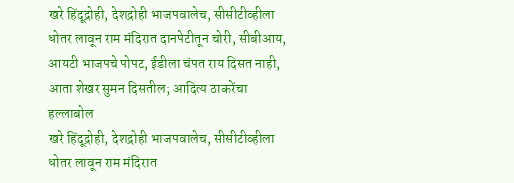खरे हिंदूद्रोही, देशद्रोही भाजपवालेच, सीसीटीव्हीला धोतर लावून राम मंदिरात दानपेटीतून चोरी, सीबीआय, आयटी भाजपचे पोपट, ईडीला चंपत राय दिसत नाही, आता शेखर सुमन दिसतील; आदित्य ठाकरेंचा हल्लाबोल
खरे हिंदूद्रोही, देशद्रोही भाजपवालेच, सीसीटीव्हीला धोतर लावून राम मंदिरात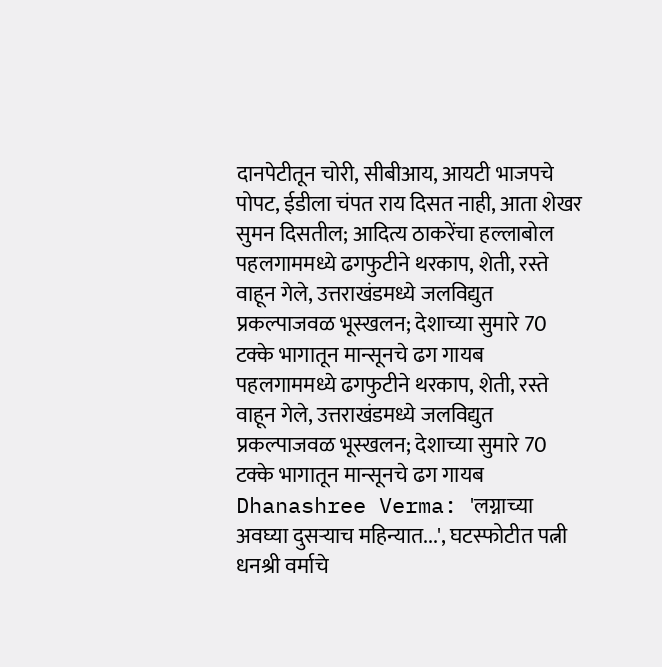दानपेटीतून चोरी, सीबीआय, आयटी भाजपचे पोपट, ईडीला चंपत राय दिसत नाही, आता शेखर सुमन दिसतील; आदित्य ठाकरेंचा हल्लाबोल
पहलगाममध्ये ढगफुटीने थरकाप, शेती, रस्ते वाहून गेले, उत्तराखंडमध्ये जलविद्युत प्रकल्पाजवळ भूस्खलन; देशाच्या सुमारे 70 टक्के भागातून मान्सूनचे ढग गायब
पहलगाममध्ये ढगफुटीने थरकाप, शेती, रस्ते वाहून गेले, उत्तराखंडमध्ये जलविद्युत प्रकल्पाजवळ भूस्खलन; देशाच्या सुमारे 70 टक्के भागातून मान्सूनचे ढग गायब
Dhanashree Verma: 'लग्नाच्या अवघ्या दुसऱ्याच महिन्यात...', घटस्फोटीत पत्नी धनश्री वर्माचे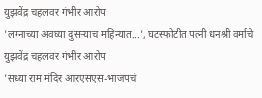युझवेंद्र चहलवर गंभीर आरोप
'लग्नाच्या अवघ्या दुसऱ्याच महिन्यात...', घटस्फोटीत पत्नी धनश्री वर्माचे युझवेंद्र चहलवर गंभीर आरोप
'सध्या राम मंदिर आरएसएस-भाजपचं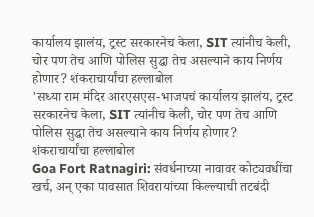कार्यालय झालंय, ट्रस्ट सरकारनेच केला, SIT त्यांनीच केली, चोर पण तेच आणि पोलिस सुद्धा तेच असल्याने काय निर्णय होणार? शंकराचार्यांचा हल्लाबोल
'सध्या राम मंदिर आरएसएस-भाजपचं कार्यालय झालंय, ट्रस्ट सरकारनेच केला, SIT त्यांनीच केली, चोर पण तेच आणि पोलिस सुद्धा तेच असल्याने काय निर्णय होणार? शंकराचार्यांचा हल्लाबोल
Goa Fort Ratnagiri: संवर्धनाच्या नावावर कोट्यवधींचा खर्च, अन् एका पावसात शिवरायांच्या किल्ल्याची तटबंदी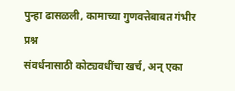पुन्हा ढासळली, कामाच्या गुणवत्तेबाबत गंभीर प्रश्न
संवर्धनासाठी कोट्यवधींचा खर्च, अन् एका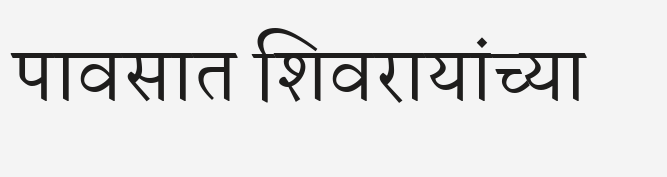पावसात शिवरायांच्या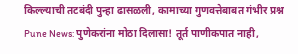किल्ल्याची तटबंदी पुन्हा ढासळली, कामाच्या गुणवत्तेबाबत गंभीर प्रश्न
Pune News: पुणेकरांना मोठा दिलासा! तूर्त पाणीकपात नाही,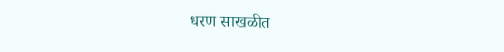धरण साखळीत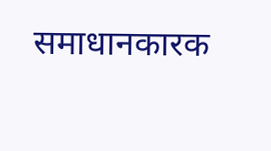समाधानकारक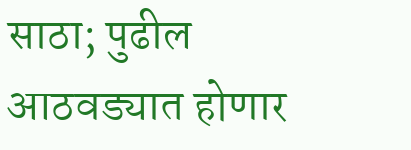साठा; पुढील आठवड्यात होणार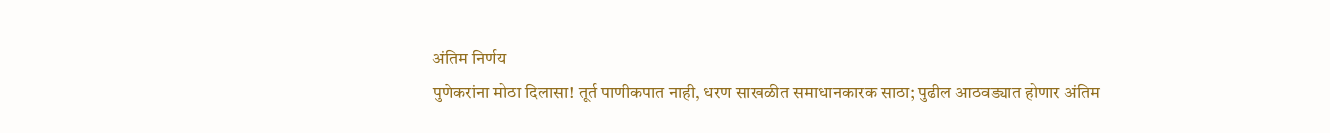अंतिम निर्णय
पुणेकरांना मोठा दिलासा! तूर्त पाणीकपात नाही, धरण साखळीत समाधानकारक साठा; पुढील आठवड्यात होणार अंतिम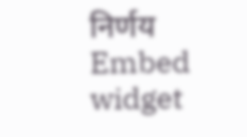निर्णय
Embed widget